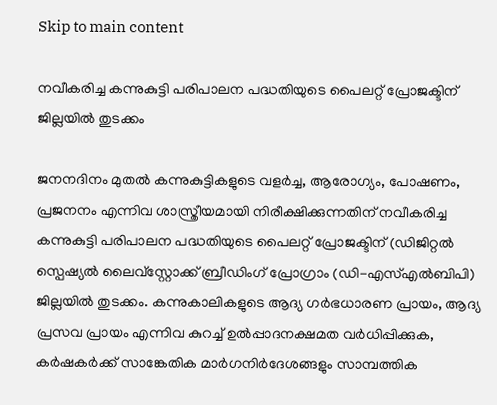Skip to main content

നവീകരിച്ച കന്നുകുട്ടി പരിപാലന പദ്ധതിയുടെ പൈലറ്റ് പ്രോജക്ടിന് ജില്ലയില്‍ തുടക്കം

ജനനദിനം മുതല്‍ കന്നുകുട്ടികളുടെ വളര്‍ച്ച, ആരോഗ്യം, പോഷണം, പ്രജനനം എന്നിവ ശാസ്ത്രീയമായി നിരീക്ഷിക്കുന്നതിന് നവീകരിച്ച കന്നുകുട്ടി പരിപാലന പദ്ധതിയുടെ പൈലറ്റ് പ്രോജക്ടിന് (ഡിജിറ്റല്‍ സ്പെഷ്യല്‍ ലൈവ്സ്റ്റോക്ക് ബ്രീഡിംഗ് പ്രോഗ്രാം (ഡി-എസ്എല്‍ബിപി)
ജില്ലയില്‍ തുടക്കം. കന്നുകാലികളുടെ ആദ്യ ഗര്‍ഭധാരണ പ്രായം, ആദ്യ പ്രസവ പ്രായം എന്നിവ കുറച്ച് ഉല്‍പ്പാദനക്ഷമത വര്‍ധിപ്പിക്കുക, കര്‍ഷകര്‍ക്ക് സാങ്കേതിക മാര്‍ഗനിര്‍ദേശങ്ങളും സാമ്പത്തിക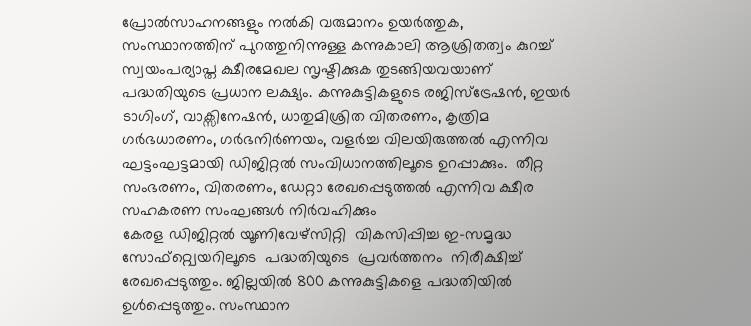പ്രോല്‍സാഹനങ്ങളും നല്‍കി വരുമാനം ഉയര്‍ത്തുക, സംസ്ഥാനത്തിന് പുറത്തുനിന്നുള്ള കന്നുകാലി ആശ്രിതത്വം കുറച്ച് സ്വയംപര്യാപ്ത ക്ഷീരമേഖല സൃഷ്ടിക്കുക തുടങ്ങിയവയാണ് പദ്ധതിയുടെ പ്രധാന ലക്ഷ്യം. കന്നുകുട്ടികളുടെ രജിസ്ട്രേഷന്‍, ഇയര്‍ ടാഗിംഗ്, വാക്സിനേഷന്‍, ധാതുമിശ്രിത വിതരണം, കൃത്രിമ ഗര്‍ഭധാരണം, ഗര്‍ഭനിര്‍ണയം, വളര്‍ച്ച വിലയിരുത്തല്‍ എന്നിവ ഘട്ടംഘട്ടമായി ഡിജിറ്റല്‍ സംവിധാനത്തിലൂടെ ഉറപ്പാക്കും.  തീറ്റ സംഭരണം, വിതരണം, ഡേറ്റാ രേഖപ്പെടുത്തല്‍ എന്നിവ ക്ഷീര സഹകരണ സംഘങ്ങള്‍ നിര്‍വഹിക്കും
കേരള ഡിജിറ്റല്‍ യൂണിവേഴ്‌സിറ്റി  വികസിപ്പിച്ച ഇ-സമൃദ്ധ  സോഫ്‌റ്റ്വെയറിലൂടെ  പദ്ധതിയുടെ  പ്രവര്‍ത്തനം  നിരീക്ഷിച്ച് രേഖപ്പെടുത്തും. ജില്ലയില്‍ 800 കന്നുകുട്ടികളെ പദ്ധതിയില്‍ ഉള്‍പ്പെടുത്തും. സംസ്ഥാന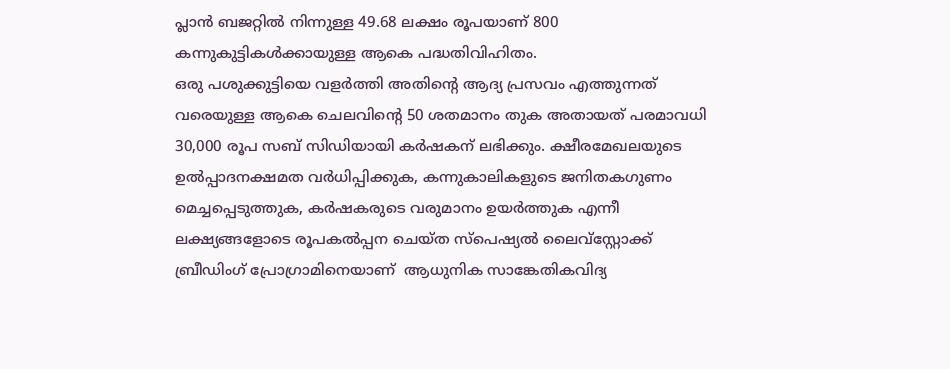പ്ലാന്‍ ബജറ്റില്‍ നിന്നുള്ള 49.68 ലക്ഷം രൂപയാണ് 800 കന്നുകുട്ടികള്‍ക്കായുള്ള ആകെ പദ്ധതിവിഹിതം.
ഒരു പശുക്കുട്ടിയെ വളര്‍ത്തി അതിന്റെ ആദ്യ പ്രസവം എത്തുന്നത് വരെയുള്ള ആകെ ചെലവിന്റെ 50 ശതമാനം തുക അതായത് പരമാവധി  30,000 രൂപ സബ് സിഡിയായി കര്‍ഷകന് ലഭിക്കും. ക്ഷീരമേഖലയുടെ ഉല്‍പ്പാദനക്ഷമത വര്‍ധിപ്പിക്കുക, കന്നുകാലികളുടെ ജനിതകഗുണം മെച്ചപ്പെടുത്തുക, കര്‍ഷകരുടെ വരുമാനം ഉയര്‍ത്തുക എന്നീ ലക്ഷ്യങ്ങളോടെ രൂപകല്‍പ്പന ചെയ്ത സ്പെഷ്യല്‍ ലൈവ്സ്റ്റോക്ക് ബ്രീഡിംഗ് പ്രോഗ്രാമിനെയാണ്  ആധുനിക സാങ്കേതികവിദ്യ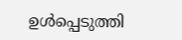ഉള്‍പ്പെടുത്തി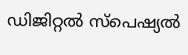ഡിജിറ്റല്‍ സ്പെഷ്യല്‍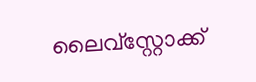ലൈവ്സ്റ്റോക്ക്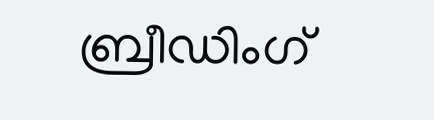ബ്രീഡിംഗ്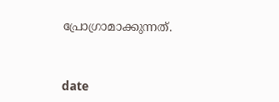പ്രോഗ്രാമാക്കുന്നത്.



date